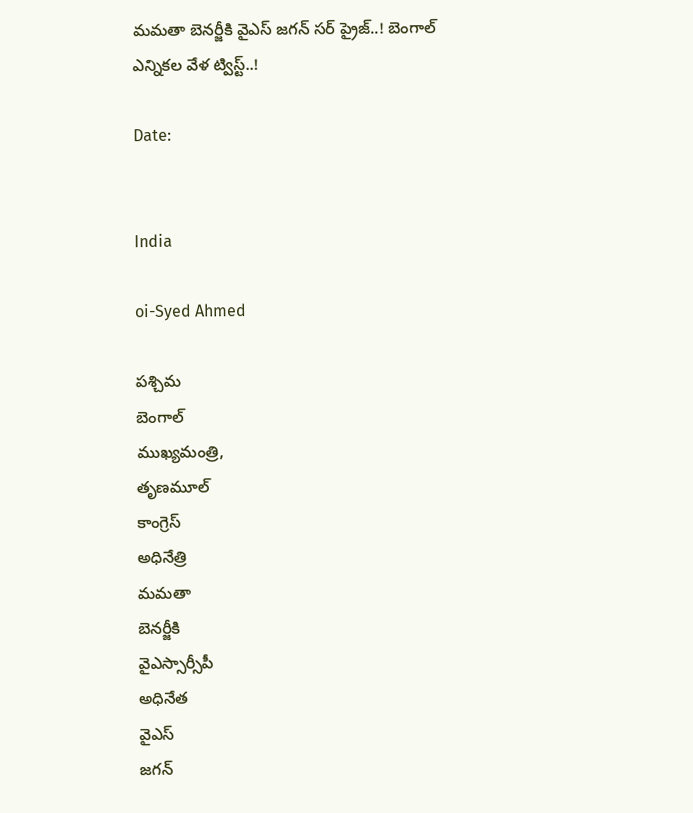మమతా బెనర్జీకి వైఎస్ జగన్ సర్ ప్రైజ్..! బెంగాల్ ఎన్నికల వేళ ట్విస్ట్..!

Date:


India

oi-Syed Ahmed

పశ్చిమ
బెంగాల్
ముఖ్యమంత్రి,
తృణమూల్
కాంగ్రెస్
అధినేత్రి
మమతా
బెనర్జీకి
వైఎస్సార్సీపీ
అధినేత
వైఎస్
జగన్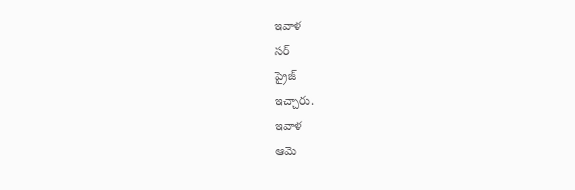ఇవాళ
సర్
ప్రైజ్
ఇచ్చారు.
ఇవాళ
ఆమె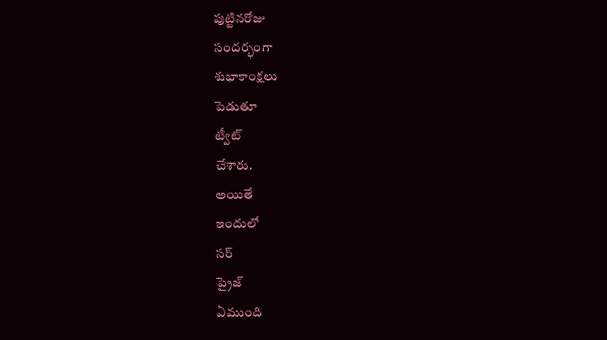పుట్టినరోజు
సందర్భంగా
శుభాకాంక్షలు
పెడుతూ
ట్వీట్
చేశారు.
అయితే
ఇందులో
సర్
ప్రైజ్
ఏముంది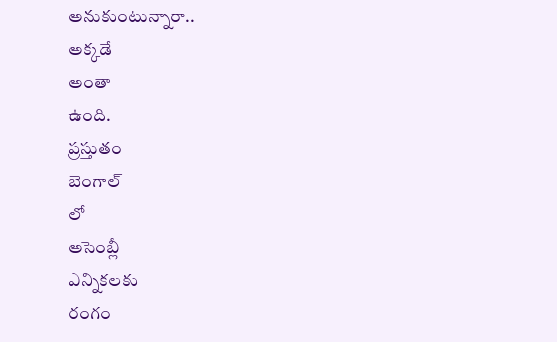అనుకుంటున్నారా..
అక్కడే
అంతా
ఉంది.
ప్రస్తుతం
బెంగాల్
లో
అసెంబ్లీ
ఎన్నికలకు
రంగం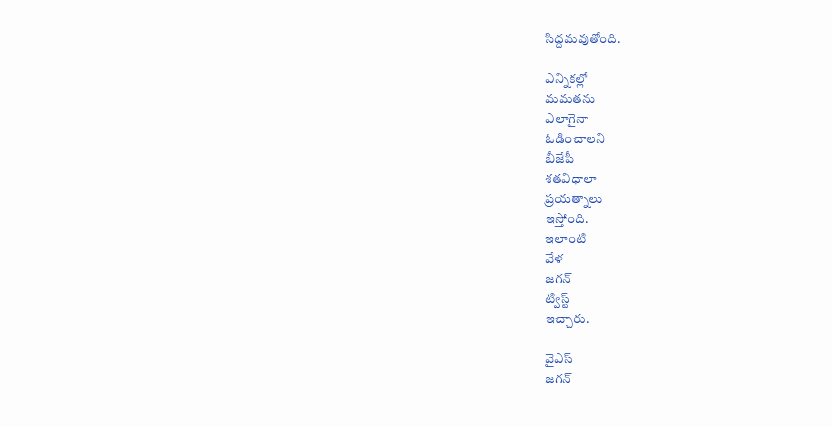సిద్దమవుతోంది.

ఎన్నికల్లో
మమతను
ఎలాగైనా
ఓడించాలని
బీజేపీ
శతవిధాలా
ప్రయత్నాలు
ఇస్తోంది.
ఇలాంటి
వేళ
జగన్
ట్విస్ట్
ఇచ్చారు.

వైఎస్
జగన్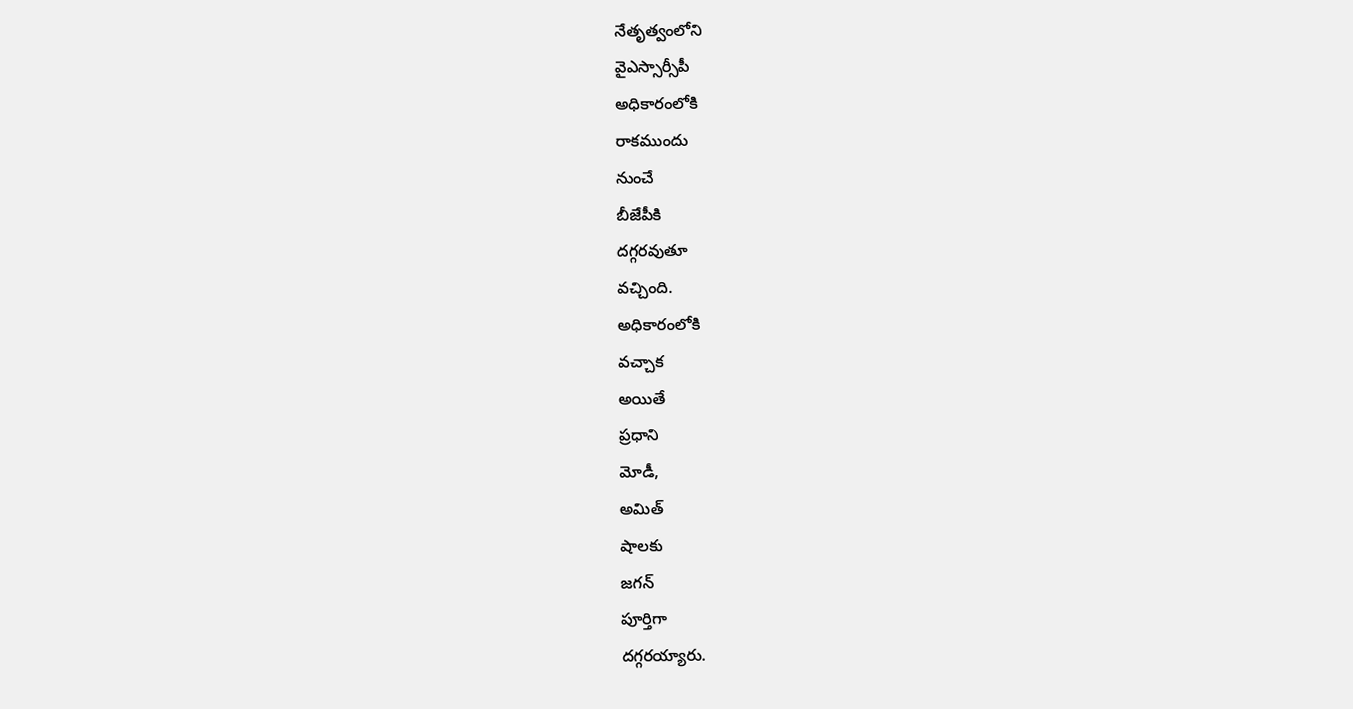నేతృత్వంలోని
వైఎస్సార్సీపీ
అధికారంలోకి
రాకముందు
నుంచే
బీజేపీకి
దగ్గరవుతూ
వచ్చింది.
అధికారంలోకి
వచ్చాక
అయితే
ప్రధాని
మోడీ,
అమిత్
షాలకు
జగన్
పూర్తిగా
దగ్గరయ్యారు.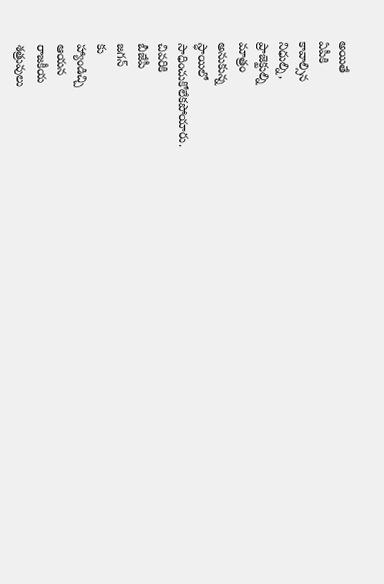అయితే
ఏపీకి
కావాల్సిన
నిధుల్ని,
ప్రాజెక్టుల్ని
మాత్రం
అనుకున్న
స్ధాయిలో
సాధించుకోలేకపోయారు.
చివరికి
బీజేపీ
జగన్
కు
హ్యాండిచ్చి
ఆయన
రాజకీయ
శత్రువులు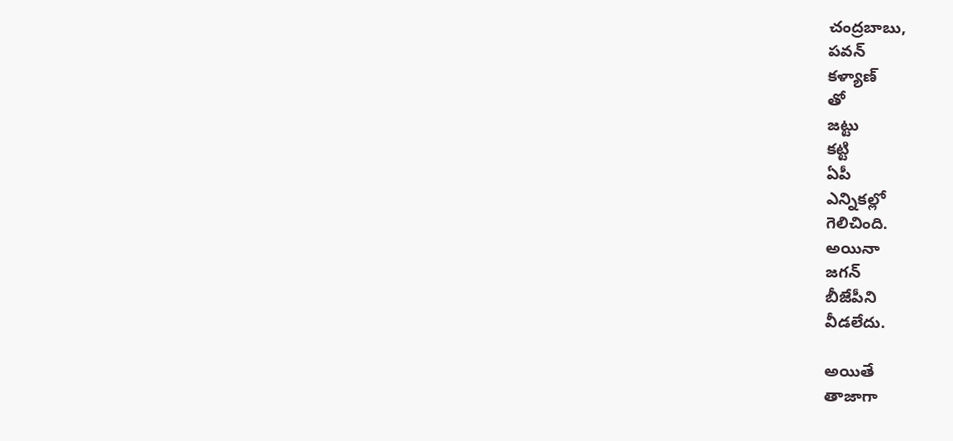చంద్రబాబు,
పవన్
కళ్యాణ్
తో
జట్టు
కట్టి
ఏపీ
ఎన్నికల్లో
గెలిచింది.
అయినా
జగన్
బీజేపీని
వీడలేదు.

అయితే
తాజాగా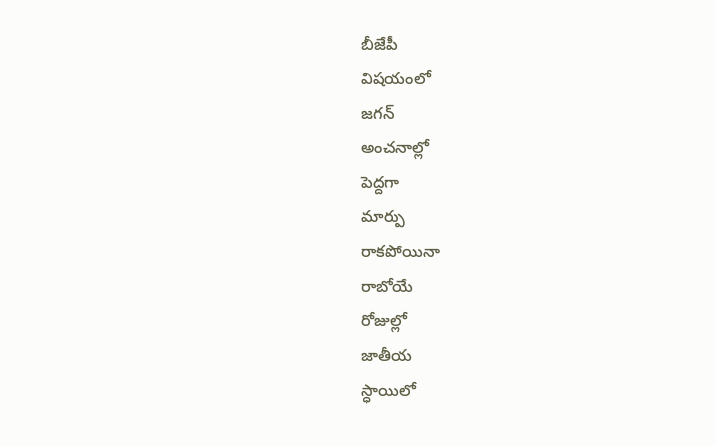బీజేపీ
విషయంలో
జగన్
అంచనాల్లో
పెద్దగా
మార్పు
రాకపోయినా
రాబోయే
రోజుల్లో
జాతీయ
స్ధాయిలో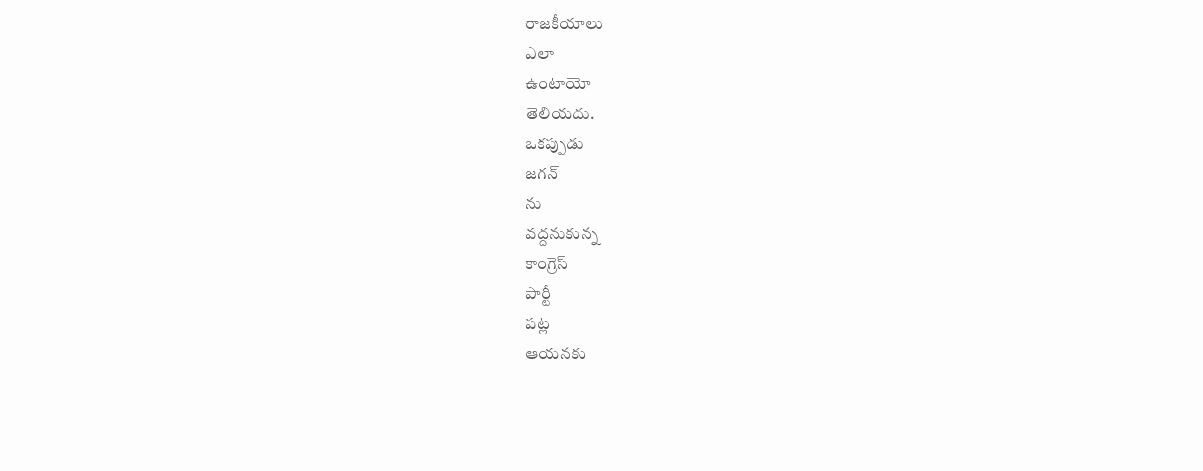రాజకీయాలు
ఎలా
ఉంటాయో
తెలియదు.
ఒకప్పుడు
జగన్
ను
వద్దనుకున్న
కాంగ్రెస్
పార్టీ
పట్ల
ఆయనకు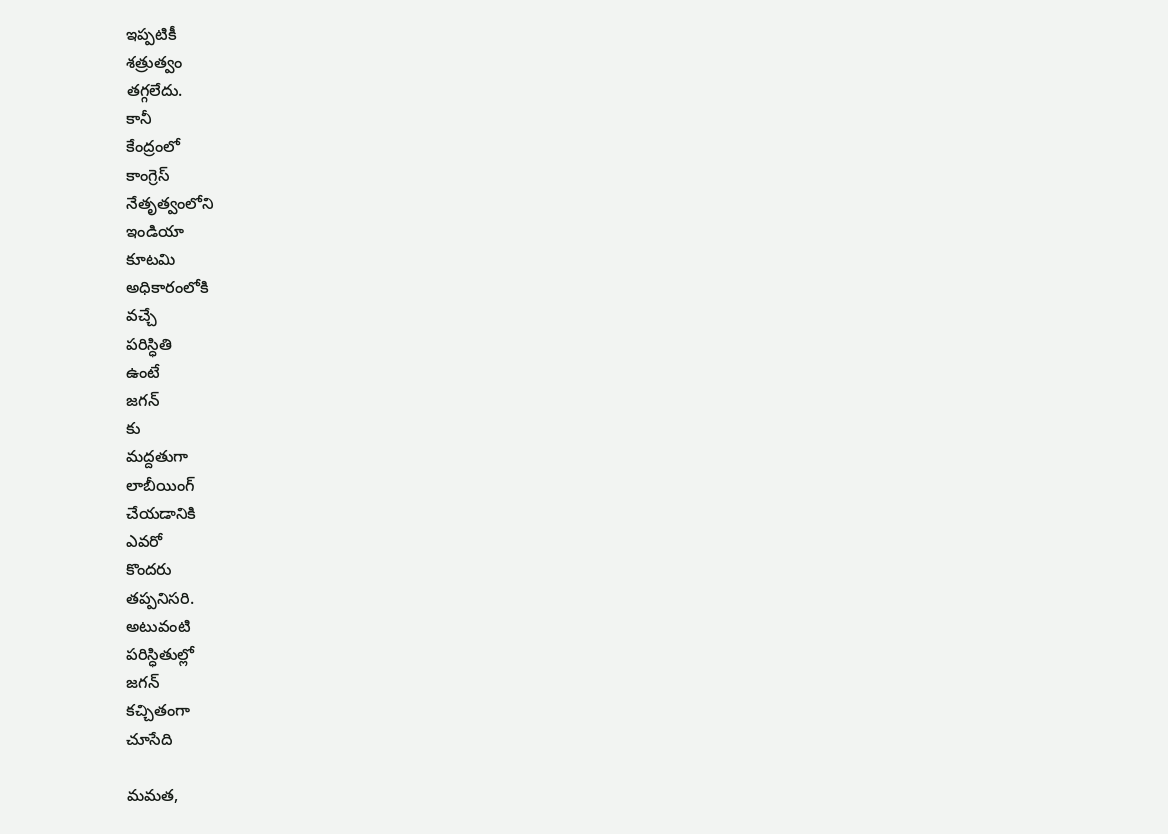ఇప్పటికీ
శత్రుత్వం
తగ్గలేదు.
కానీ
కేంద్రంలో
కాంగ్రెస్
నేతృత్వంలోని
ఇండియా
కూటమి
అధికారంలోకి
వచ్చే
పరిస్ధితి
ఉంటే
జగన్
కు
మద్దతుగా
లాబీయింగ్
చేయడానికి
ఎవరో
కొందరు
తప్పనిసరి.
అటువంటి
పరిస్ధితుల్లో
జగన్
కచ్చితంగా
చూసేది

మమత,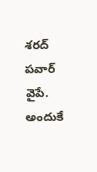శరద్
పవార్
వైపే.
అందుకే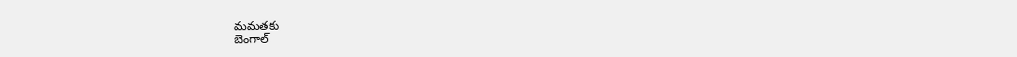మమతకు
బెంగాల్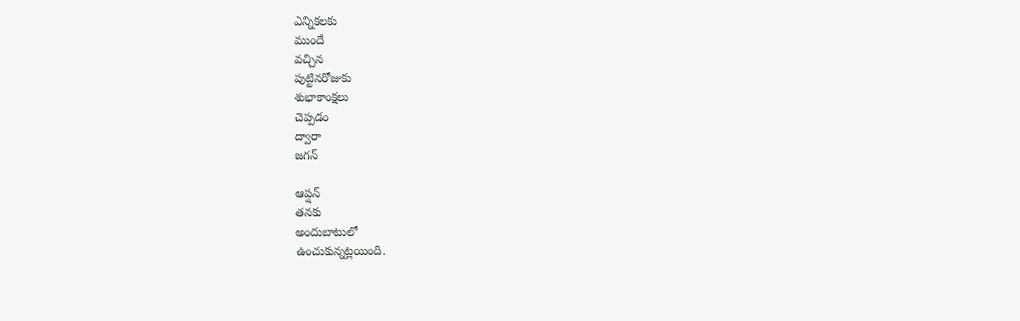ఎన్నికలకు
ముందే
వచ్చిన
పుట్టినరోజుకు
శుభాకాంక్షలు
చెప్పడం
ద్వారా
జగన్

ఆప్షన్
తనకు
అందుబాటులో
ఉంచుకున్నట్లయింది.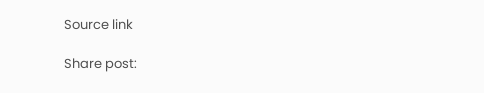Source link

Share post: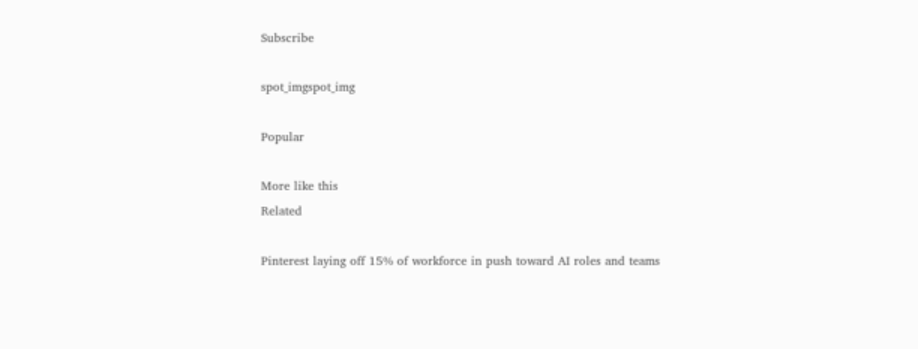Subscribe

spot_imgspot_img

Popular

More like this
Related

Pinterest laying off 15% of workforce in push toward AI roles and teams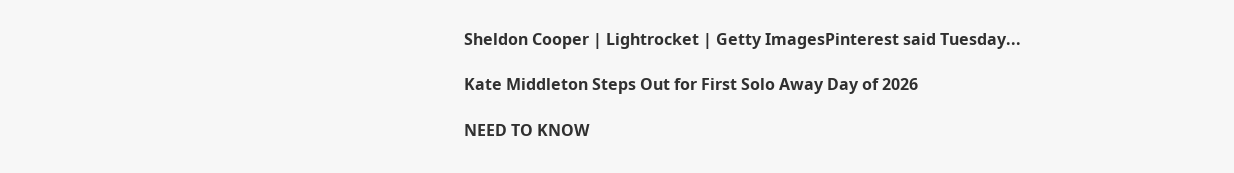Sheldon Cooper | Lightrocket | Getty ImagesPinterest said Tuesday...

Kate Middleton Steps Out for First Solo Away Day of 2026

NEED TO KNOW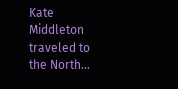Kate Middleton traveled to the North...